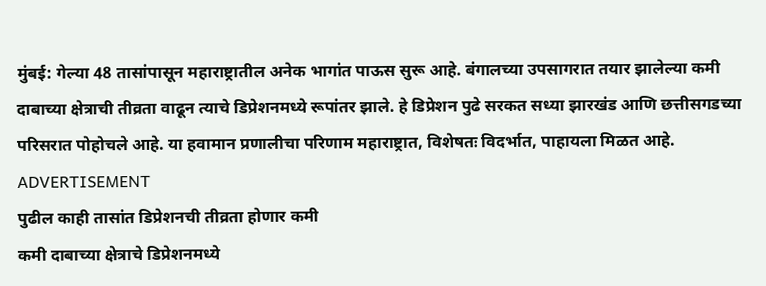मुंबई: गेल्या 48 तासांपासून महाराष्ट्रातील अनेक भागांत पाऊस सुरू आहे. बंगालच्या उपसागरात तयार झालेल्या कमी दाबाच्या क्षेत्राची तीव्रता वाढून त्याचे डिप्रेशनमध्ये रूपांतर झाले. हे डिप्रेशन पुढे सरकत सध्या झारखंड आणि छत्तीसगडच्या परिसरात पोहोचले आहे. या हवामान प्रणालीचा परिणाम महाराष्ट्रात, विशेषतः विदर्भात, पाहायला मिळत आहे.
ADVERTISEMENT
पुढील काही तासांत डिप्रेशनची तीव्रता होणार कमी
कमी दाबाच्या क्षेत्राचे डिप्रेशनमध्ये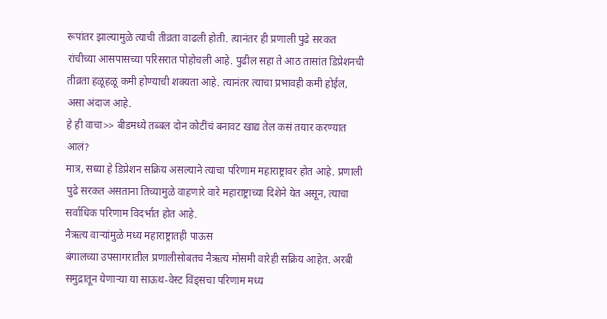रूपांतर झाल्यामुळे त्याची तीव्रता वाढली होती. त्यानंतर ही प्रणाली पुढे सरकत रांचीच्या आसपासच्या परिसरात पोहोचली आहे. पुढील सहा ते आठ तासांत डिप्रेशनची तीव्रता हळूहळू कमी होण्याची शक्यता आहे. त्यानंतर त्याचा प्रभावही कमी होईल, असा अंदाज आहे.
हे ही वाचा>> बीडमध्ये तब्बल दोन कोटींचं बनावट खाद्य तेल कसं तयार करण्यात आलं?
मात्र, सध्या हे डिप्रेशन सक्रिय असल्याने त्याचा परिणाम महाराष्ट्रावर होत आहे. प्रणाली पुढे सरकत असताना तिच्यामुळे वाहणारे वारे महाराष्ट्राच्या दिशेने येत असून, त्याचा सर्वाधिक परिणाम विदर्भात होत आहे.
नैऋत्य वाऱ्यांमुळे मध्य महाराष्ट्रातही पाऊस
बंगालच्या उपसागरातील प्रणालीसोबतच नैऋत्य मोसमी वारेही सक्रिय आहेत. अरबी समुद्रातून येणाऱ्या या साऊथ-वेस्ट विंड्सचा परिणाम मध्य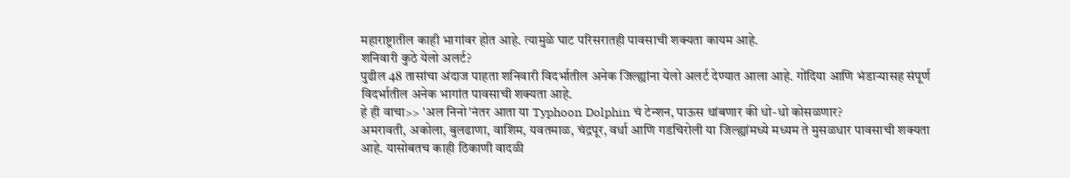महाराष्ट्रातील काही भागांवर होत आहे. त्यामुळे घाट परिसरातही पावसाची शक्यता कायम आहे.
शनिवारी कुठे येलो अलर्ट?
पुढील 48 तासांचा अंदाज पाहता शनिवारी विदर्भातील अनेक जिल्ह्यांना येलो अलर्ट देण्यात आला आहे. गोंदिया आणि भंडाऱ्यासह संपूर्ण विदर्भातील अनेक भागांत पावसाची शक्यता आहे.
हे ही वाचा>> 'अल निनो'नंतर आता या Typhoon Dolphin चं टेन्शन, पाऊस थांबणार की धो-धो कोसळणार?
अमरावती, अकोला, बुलढाणा, वाशिम, यवतमाळ, चंद्रपूर, वर्धा आणि गडचिरोली या जिल्ह्यांमध्ये मध्यम ते मुसळधार पावसाची शक्यता आहे. यासोबतच काही ठिकाणी वादळी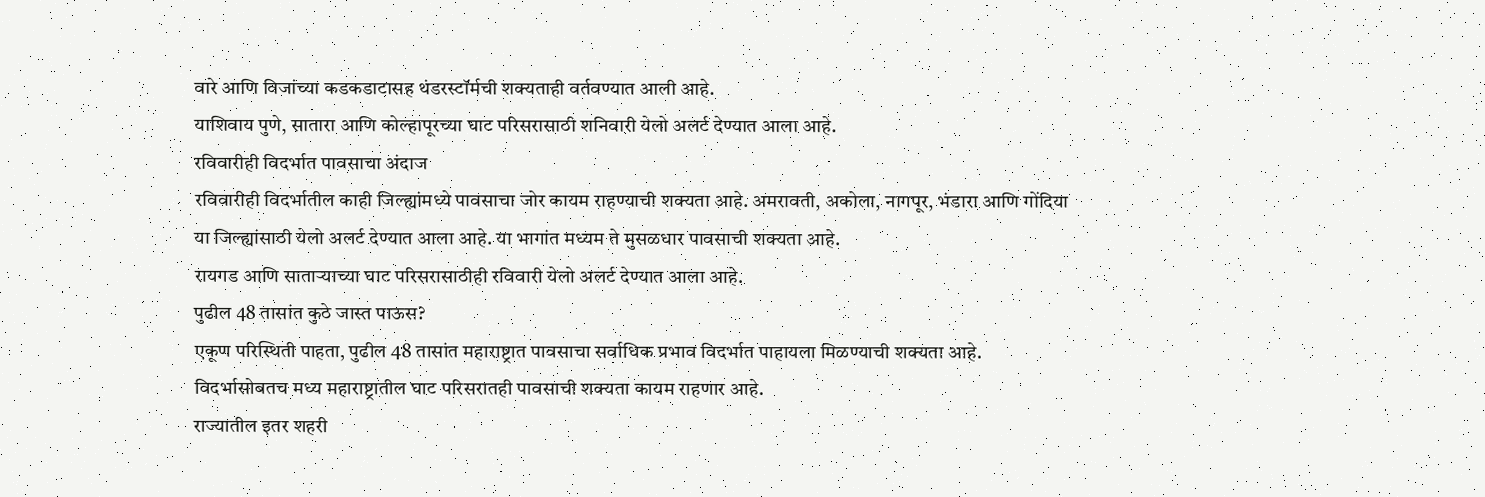वारे आणि विजांच्या कडकडाटासह थंडरस्टॉर्मची शक्यताही वर्तवण्यात आली आहे.
याशिवाय पुणे, सातारा आणि कोल्हापूरच्या घाट परिसरासाठी शनिवारी येलो अलर्ट देण्यात आला आहे.
रविवारीही विदर्भात पावसाचा अंदाज
रविवारीही विदर्भातील काही जिल्ह्यांमध्ये पावसाचा जोर कायम राहण्याची शक्यता आहे. अमरावती, अकोला, नागपूर, भंडारा आणि गोंदिया या जिल्ह्यांसाठी येलो अलर्ट देण्यात आला आहे. या भागांत मध्यम ते मुसळधार पावसाची शक्यता आहे.
रायगड आणि साताऱ्याच्या घाट परिसरासाठीही रविवारी येलो अलर्ट देण्यात आला आहे.
पुढील 48 तासांत कुठे जास्त पाऊस?
एकूण परिस्थिती पाहता, पुढील 48 तासांत महाराष्ट्रात पावसाचा सर्वाधिक प्रभाव विदर्भात पाहायला मिळण्याची शक्यता आहे. विदर्भासोबतच मध्य महाराष्ट्रातील घाट परिसरातही पावसाची शक्यता कायम राहणार आहे.
राज्यातील इतर शहरी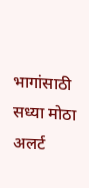भागांसाठी सध्या मोठा अलर्ट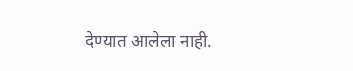देण्यात आलेला नाही.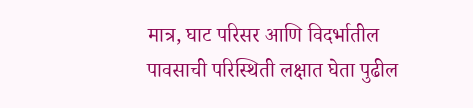मात्र, घाट परिसर आणि विदर्भातील पावसाची परिस्थिती लक्षात घेता पुढील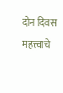दोन दिवस महत्त्वाचे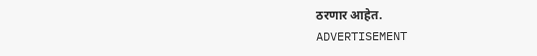ठरणार आहेत.
ADVERTISEMENT